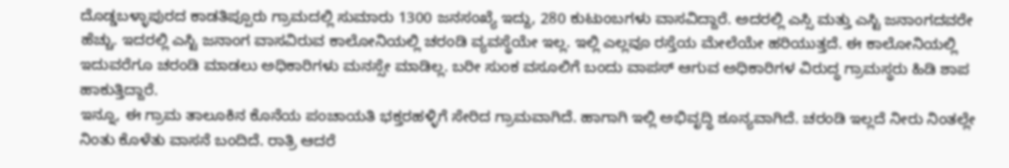ದೊಡ್ಡಬಳ್ಳಾಪುರದ ಕಾಡತಿಪ್ಪೂರು ಗ್ರಾಮದಲ್ಲಿ ಸುಮಾರು 1300 ಜನಸಂಖ್ಯೆ ಇದ್ದು, 280 ಕುಟುಂಬಗಳು ವಾಸವಿದ್ದಾರೆ. ಅದರಲ್ಲಿ ಎಸ್ಸಿ ಮತ್ತು ಎಸ್ಟಿ ಜನಾಂಗದವರೇ ಹೆಚ್ಚು. ಇದರಲ್ಲಿ ಎಸ್ಟಿ ಜನಾಂಗ ವಾಸವಿರುವ ಕಾಲೋನಿಯಲ್ಲಿ ಚರಂಡಿ ವ್ಯವಸ್ಥೆಯೇ ಇಲ್ಲ. ಇಲ್ಲಿ ಎಲ್ಲವೂ ರಸ್ತೆಯ ಮೇಲೆಯೇ ಹರಿಯುತ್ತದೆ. ಈ ಕಾಲೋನಿಯಲ್ಲಿ ಇದುವರೆಗೂ ಚರಂಡಿ ಮಾಡಲು ಅಧಿಕಾರಿಗಳು ಮನಸ್ಸೇ ಮಾಡಿಲ್ಲ. ಬರೀ ಸುಂಕ ವಸೂಲಿಗೆ ಬಂದು ವಾಪಸ್ ಆಗುವ ಅಧಿಕಾರಿಗಳ ವಿರುದ್ಧ ಗ್ರಾಮಸ್ಥರು ಹಿಡಿ ಶಾಪ ಹಾಕುತ್ತಿದ್ದಾರೆ.
ಇನ್ನೂ, ಈ ಗ್ರಾಮ ತಾಲೂಕಿನ ಕೊನೆಯ ಪಂಚಾಯತಿ ಭಕ್ತರಹಳ್ಳಿಗೆ ಸೇರಿದ ಗ್ರಾಮವಾಗಿದೆ. ಹಾಗಾಗಿ ಇಲ್ಲಿ ಅಭಿವೃದ್ಧಿ ಶೂನ್ಯವಾಗಿದೆ. ಚರಂಡಿ ಇಲ್ಲದೆ ನೀರು ನಿಂತಲ್ಲೇ ನಿಂತು ಕೊಳೆತು ವಾಸನೆ ಬಂದಿದೆ. ರಾತ್ರಿ ಆದರೆ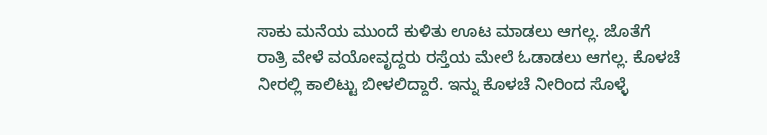ಸಾಕು ಮನೆಯ ಮುಂದೆ ಕುಳಿತು ಊಟ ಮಾಡಲು ಆಗಲ್ಲ. ಜೊತೆಗೆ ರಾತ್ರಿ ವೇಳೆ ವಯೋವೃದ್ದರು ರಸ್ತೆಯ ಮೇಲೆ ಓಡಾಡಲು ಆಗಲ್ಲ. ಕೊಳಚೆ ನೀರಲ್ಲಿ ಕಾಲಿಟ್ಟು ಬೀಳಲಿದ್ದಾರೆ. ಇನ್ನು ಕೊಳಚೆ ನೀರಿಂದ ಸೊಳ್ಳೆ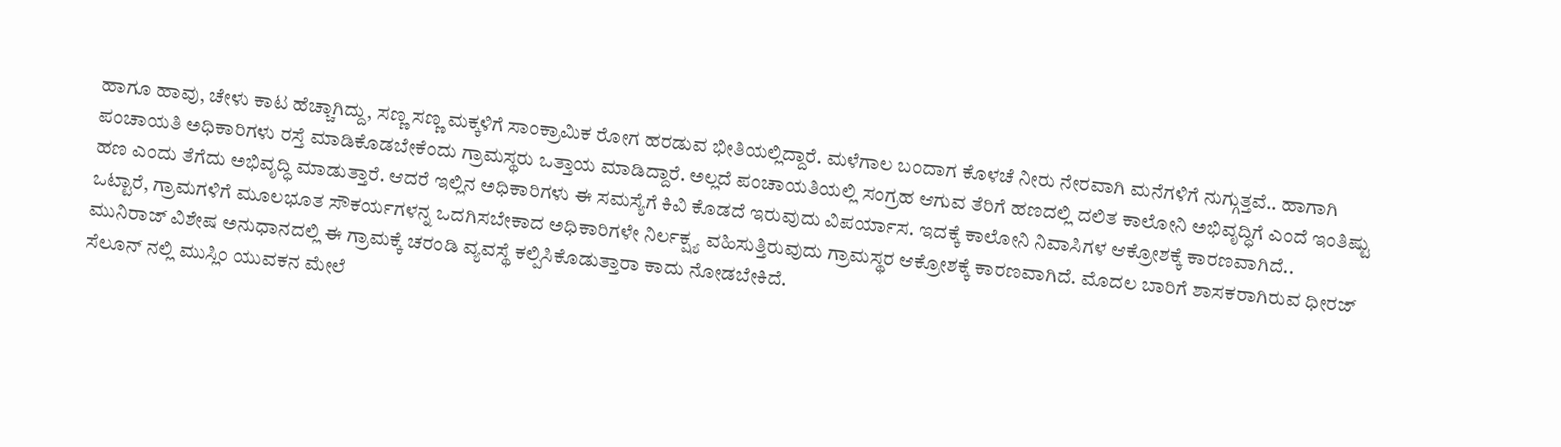ಹಾಗೂ ಹಾವು, ಚೇಳು ಕಾಟ ಹೆಚ್ಚಾಗಿದ್ದು, ಸಣ್ಣ ಸಣ್ಣ ಮಕ್ಕಳಿಗೆ ಸಾಂಕ್ರಾಮಿಕ ರೋಗ ಹರಡುವ ಭೀತಿಯಲ್ಲಿದ್ದಾರೆ. ಮಳೆಗಾಲ ಬಂದಾಗ ಕೊಳಚೆ ನೀರು ನೇರವಾಗಿ ಮನೆಗಳಿಗೆ ನುಗ್ಗುತ್ತವೆ.. ಹಾಗಾಗಿ ಪಂಚಾಯತಿ ಅಧಿಕಾರಿಗಳು ರಸ್ತೆ ಮಾಡಿಕೊಡಬೇಕೆಂದು ಗ್ರಾಮಸ್ಥರು ಒತ್ತಾಯ ಮಾಡಿದ್ದಾರೆ. ಅಲ್ಲದೆ ಪಂಚಾಯತಿಯಲ್ಲಿ ಸಂಗ್ರಹ ಆಗುವ ತೆರಿಗೆ ಹಣದಲ್ಲಿ ದಲಿತ ಕಾಲೋನಿ ಅಭಿವೃದ್ಧಿಗೆ ಎಂದೆ ಇಂತಿಷ್ಟು ಹಣ ಎಂದು ತೆಗೆದು ಅಭಿವೃದ್ಧಿ ಮಾಡುತ್ತಾರೆ. ಆದರೆ ಇಲ್ಲಿನ ಅಧಿಕಾರಿಗಳು ಈ ಸಮಸ್ಯೆಗೆ ಕಿವಿ ಕೊಡದೆ ಇರುವುದು ವಿಪರ್ಯಾಸ. ಇದಕ್ಕೆ ಕಾಲೋನಿ ನಿವಾಸಿಗಳ ಆಕ್ರೋಶಕ್ಕೆ ಕಾರಣವಾಗಿದೆ..
ಒಟ್ಟಾರೆ, ಗ್ರಾಮಗಳಿಗೆ ಮೂಲಭೂತ ಸೌಕರ್ಯಗಳನ್ನ ಒದಗಿಸಬೇಕಾದ ಅಧಿಕಾರಿಗಳೇ ನಿರ್ಲಕ್ಷ್ಯ ವಹಿಸುತ್ತಿರುವುದು ಗ್ರಾಮಸ್ಥರ ಆಕ್ರೋಶಕ್ಕೆ ಕಾರಣವಾಗಿದೆ. ಮೊದಲ ಬಾರಿಗೆ ಶಾಸಕರಾಗಿರುವ ಧೀರಜ್ ಮುನಿರಾಜ್ ವಿಶೇಷ ಅನುಧಾನದಲ್ಲಿ ಈ ಗ್ರಾಮಕ್ಕೆ ಚರಂಡಿ ವ್ಯವಸ್ಥೆ ಕಲ್ಪಿಸಿಕೊಡುತ್ತಾರಾ ಕಾದು ನೋಡಬೇಕಿದೆ.
ಸೆಲೂನ್ ನಲ್ಲಿ ಮುಸ್ಲಿಂ ಯುವಕನ ಮೇಲೆ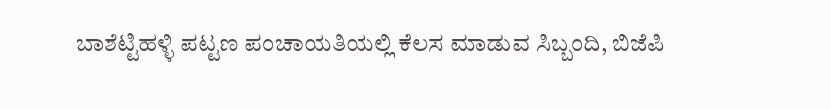ಬಾಶೆಟ್ಟಿಹಳ್ಳಿ ಪಟ್ಟಣ ಪಂಚಾಯತಿಯಲ್ಲಿ ಕೆಲಸ ಮಾಡುವ ಸಿಬ್ಬಂದಿ, ಬಿಜೆಪಿ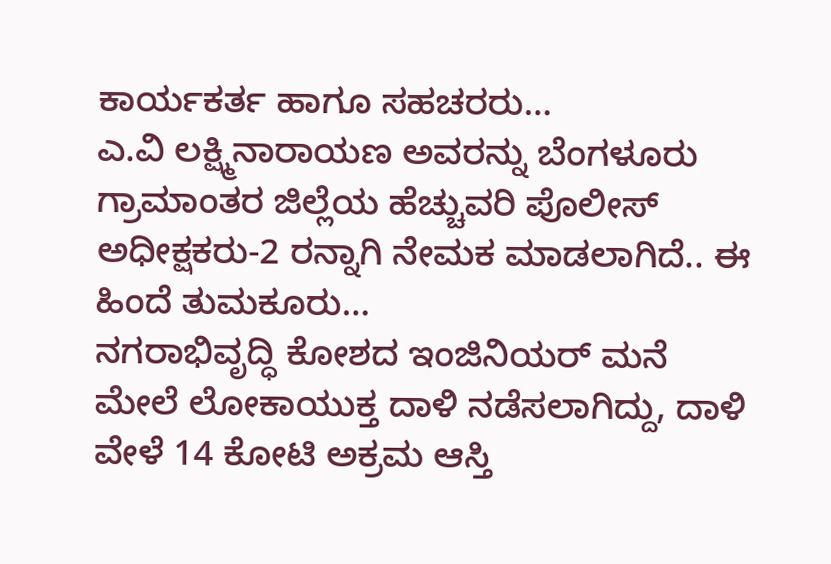ಕಾರ್ಯಕರ್ತ ಹಾಗೂ ಸಹಚರರು…
ಎ.ವಿ ಲಕ್ಷ್ಮಿನಾರಾಯಣ ಅವರನ್ನು ಬೆಂಗಳೂರು ಗ್ರಾಮಾಂತರ ಜಿಲ್ಲೆಯ ಹೆಚ್ಚುವರಿ ಪೊಲೀಸ್ ಅಧೀಕ್ಷಕರು-2 ರನ್ನಾಗಿ ನೇಮಕ ಮಾಡಲಾಗಿದೆ.. ಈ ಹಿಂದೆ ತುಮಕೂರು…
ನಗರಾಭಿವೃದ್ಧಿ ಕೋಶದ ಇಂಜಿನಿಯರ್ ಮನೆ ಮೇಲೆ ಲೋಕಾಯುಕ್ತ ದಾಳಿ ನಡೆಸಲಾಗಿದ್ದು, ದಾಳಿ ವೇಳೆ 14 ಕೋಟಿ ಅಕ್ರಮ ಆಸ್ತಿ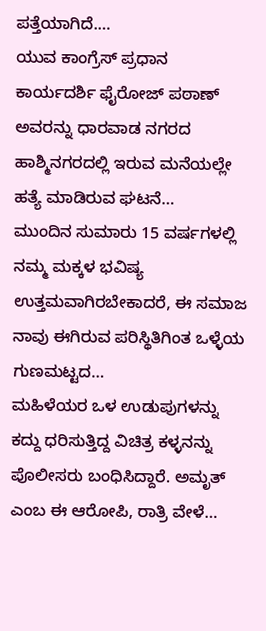ಪತ್ತೆಯಾಗಿದೆ.…
ಯುವ ಕಾಂಗ್ರೆಸ್ ಪ್ರಧಾನ ಕಾರ್ಯದರ್ಶಿ ಫೈರೋಜ್ ಪಠಾಣ್ ಅವರನ್ನು ಧಾರವಾಡ ನಗರದ ಹಾಶ್ಮಿನಗರದಲ್ಲಿ ಇರುವ ಮನೆಯಲ್ಲೇ ಹತ್ಯೆ ಮಾಡಿರುವ ಘಟನೆ…
ಮುಂದಿನ ಸುಮಾರು 15 ವರ್ಷಗಳಲ್ಲಿ ನಮ್ಮ ಮಕ್ಕಳ ಭವಿಷ್ಯ ಉತ್ತಮವಾಗಿರಬೇಕಾದರೆ, ಈ ಸಮಾಜ ನಾವು ಈಗಿರುವ ಪರಿಸ್ಥಿತಿಗಿಂತ ಒಳ್ಳೆಯ ಗುಣಮಟ್ಟದ…
ಮಹಿಳೆಯರ ಒಳ ಉಡುಪುಗಳನ್ನು ಕದ್ದು ಧರಿಸುತ್ತಿದ್ದ ವಿಚಿತ್ರ ಕಳ್ಳನನ್ನು ಪೊಲೀಸರು ಬಂಧಿಸಿದ್ದಾರೆ. ಅಮೃತ್ ಎಂಬ ಈ ಆರೋಪಿ, ರಾತ್ರಿ ವೇಳೆ…